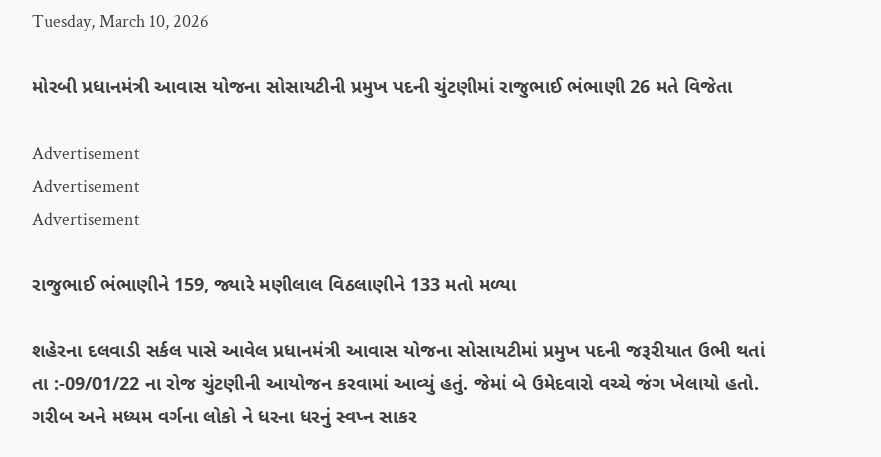Tuesday, March 10, 2026

મોરબી પ્રધાનમંત્રી આવાસ યોજના સોસાયટીની પ્રમુખ પદની ચુંટણીમાં રાજુભાઈ ભંભાણી 26 મતે વિજેતા

Advertisement
Advertisement
Advertisement

રાજુભાઈ ભંભાણીને 159, જ્યારે મણીલાલ વિઠલાણીને 133 મતો મળ્યા

શહેરના દલવાડી સર્કલ પાસે આવેલ પ્રધાનમંત્રી આવાસ યોજના સોસાયટીમાં પ્રમુખ પદની જરૂરીયાત ઉભી થતાં તા :-09/01/22 ના રોજ ચુંટણીની આયોજન કરવામાં આવ્યું હતું. જેમાં બે ઉમેદવારો વચ્ચે જંગ ખેલાયો હતો. ગરીબ અને મધ્યમ વર્ગના લોકો ને ધરના ધરનું સ્વપ્ન સાકર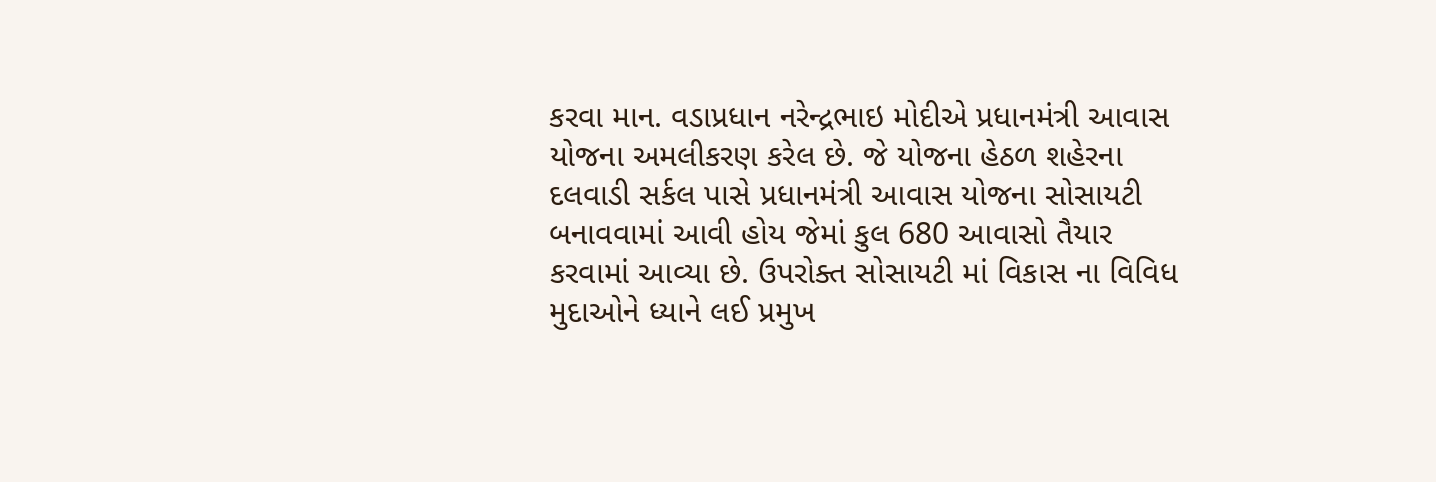કરવા માન. વડાપ્રધાન નરેન્દ્રભાઇ મોદીએ પ્રધાનમંત્રી આવાસ યોજના અમલીકરણ કરેલ છે. જે યોજના હેઠળ શહેરના દલવાડી સર્કલ પાસે પ્રધાનમંત્રી આવાસ યોજના સોસાયટી બનાવવામાં આવી હોય જેમાં કુલ 680 આવાસો તૈયાર કરવામાં આવ્યા છે. ઉપરોક્ત સોસાયટી માં વિકાસ ના વિવિધ મુદાઓને ધ્યાને લઈ પ્રમુખ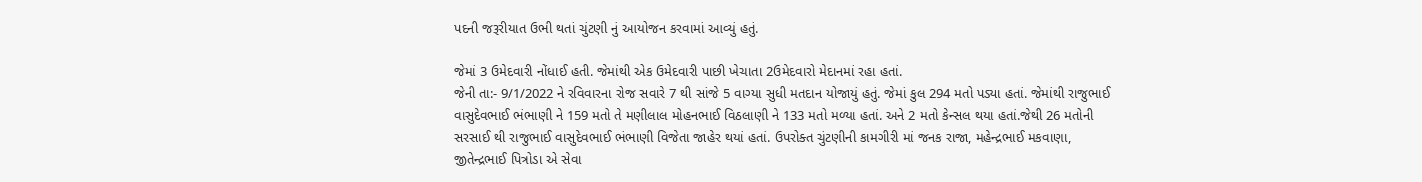પદની જરૂરીયાત ઉભી થતાં ચુંટણી નું આયોજન કરવામાં આવ્યું હતું.

જેમાં 3 ઉમેદવારી નોંધાઈ હતી. જેમાંથી એક ઉમેદવારી પાછી ખેચાતા 2ઉમેદવારો મેદાનમાં રહા હતાં.
જેની તા:- 9/1/2022 ને રવિવારના રોજ સવારે 7 થી સાંજે 5 વાગ્યા સુધી મતદાન યોજાયું હતું. જેમાં કુલ 294 મતો પડ્યા હતાં. જેમાંથી રાજુભાઈ વાસુદેવભાઈ ભંભાણી ને 159 મતો તે મણીલાલ મોહનભાઈ વિઠલાણી ને 133 મતો મળ્યા હતાં. અને 2 મતો કેન્સલ થયા હતાં.જેથી 26 મતોની સરસાઈ થી રાજુભાઈ વાસુદેવભાઈ ભંભાણી વિજેતા જાહેર થયાં હતાં. ઉપરોક્ત ચુંટણીની કામગીરી માં જનક રાજા, મહેન્દ્રભાઈ મકવાણા, જીતેન્દ્રભાઈ પિત્રોડા એ સેવા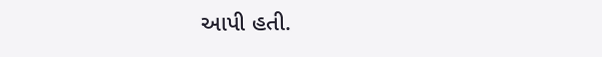આપી હતી.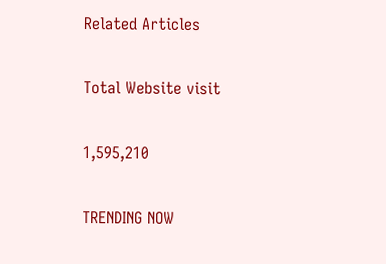Related Articles

Total Website visit

1,595,210

TRENDING NOW